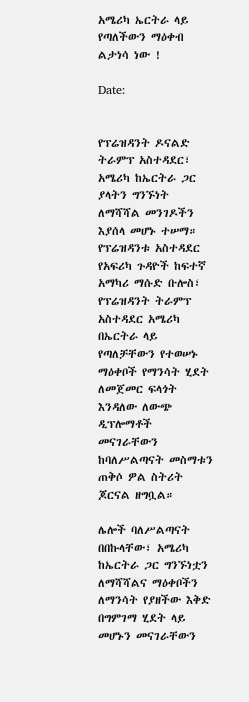አሜሪካ ኤርትራ ላይ የጣለችውን ማዕቀብ ልታነሳ ነው !

Date:


የፕሬዝዳንት ዶናልድ ትራምፕ አስተዳደር፣ አሜሪካ ከኤርትራ ጋር ያላትን ግንኙነት ለማሻሻል መንገዶችን እያሰላ መሆኑ ተሠማ። የፕሬዝዳንቱ አስተዳደር የአፍሪካ ጉዳዮች ከፍተኛ አማካሪ ማሱድ ቡሎስ፣ የፕሬዝዳንት ትራምፕ አስተዳደር አሜሪካ በኤርትራ ላይ የጣለቻቸውን የተወሠኑ ማዕቀቦች የማንሳት ሂደት ለመጀመር ፍላጎት እንዳለው ለውጭ ዲፕሎማቶች መናገራቸውን ከባለሥልጣናት መስማቱን ጠቅሶ ዎል ስትሪት ጆርናል ዘግቧል።

ሌሎች ባለሥልጣናት በበኩላቸው፣ አሜሪካ ከኤርትራ ጋር ግንኙነቷን ለማሻሻልና ማዕቀቦችን ለማንሳት የያዘችው እቅድ በግምገማ ሂደት ላይ መሆኑን መናገራቸውን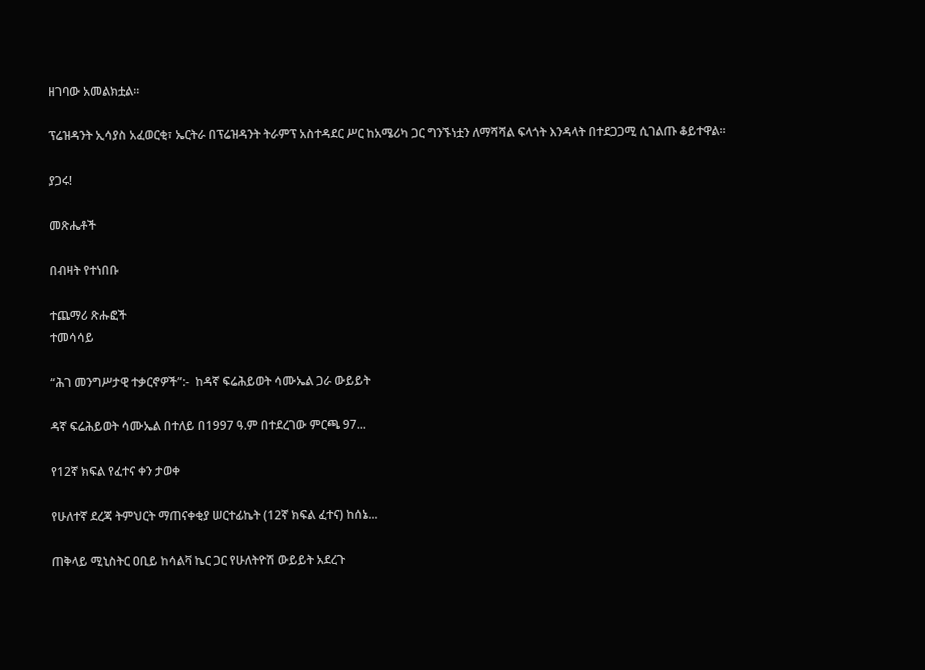ዘገባው አመልክቷል።

ፕሬዝዳንት ኢሳያስ አፈወርቂ፣ ኤርትራ በፕሬዝዳንት ትራምፕ አስተዳደር ሥር ከአሜሪካ ጋር ግንኙነቷን ለማሻሻል ፍላጎት እንዳላት በተደጋጋሚ ሲገልጡ ቆይተዋል።

ያጋሩ!

መጽሔቶች

በብዛት የተነበቡ

ተጨማሪ ጽሑፎች
ተመሳሳይ

“ሕገ መንግሥታዊ ተቃርኖዎች”:-  ከዳኛ ፍሬሕይወት ሳሙኤል ጋራ ውይይት

ዳኛ ፍሬሕይወት ሳሙኤል በተለይ በ1997 ዓ.ም በተደረገው ምርጫ 97...

የ12ኛ ክፍል የፈተና ቀን ታወቀ

የሁለተኛ ደረጃ ትምህርት ማጠናቀቂያ ሠርተፊኬት (12ኛ ክፍል ፈተና) ከሰኔ...

ጠቅላይ ሚኒስትር ዐቢይ ከሳልቫ ኬር ጋር የሁለትዮሽ ውይይት አደረጉ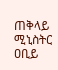ጠቅላይ ሚኒስትር ዐቢይ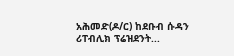አሕመድ(ዶ/ር) ከደቡብ ሱዳን ሪፐብሊክ ፕሬዝደንት...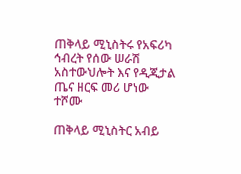ጠቅላይ ሚኒስትሩ የአፍሪካ ኅብረት የሰው ሠራሽ አስተውህሎት እና የዲጂታል ጤና ዘርፍ መሪ ሆነው ተሾሙ

ጠቅላይ ሚኒስትር አብይ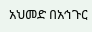አህመድ በአኅጉር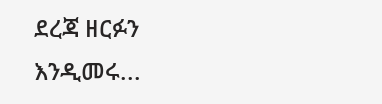ደረጃ ዘርፉን እንዲመሩ...